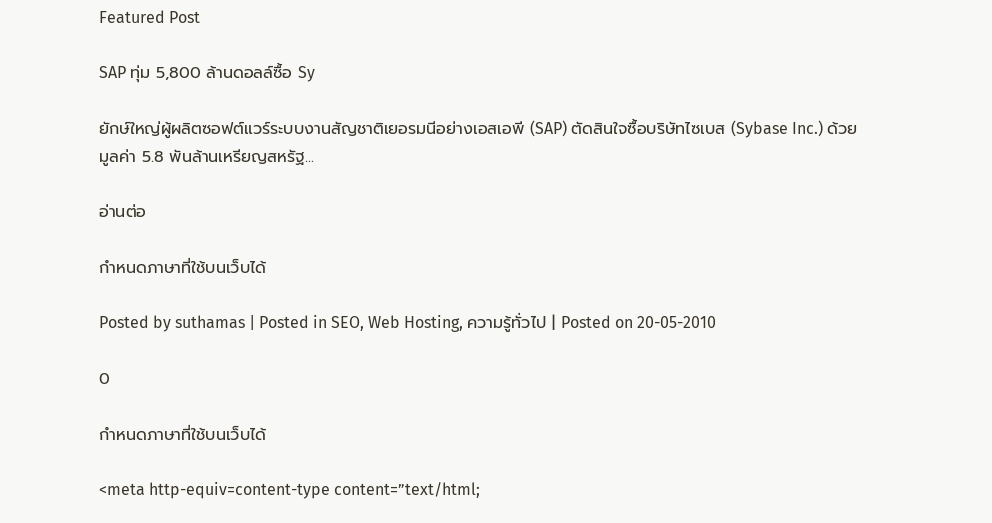Featured Post

SAP ทุ่ม 5,800 ล้านดอลล์ซื้อ Sy

ยักษ์ใหญ่ผู้ผลิตซอฟต์แวร์ระบบงานสัญชาติเยอรมนีอย่างเอสเอพี (SAP) ตัดสินใจซื้อบริษัทไซเบส (Sybase Inc.) ด้วยมูลค่า 5.8 พันล้านเหรียญสหรัฐ...

อ่านต่อ

กำหนดภาษาที่ใช้บนเว็บได้

Posted by suthamas | Posted in SEO, Web Hosting, ความรู้ทั่วไป | Posted on 20-05-2010

0

กำหนดภาษาที่ใช้บนเว็บได้

<meta http-equiv=content-type content=”text/html;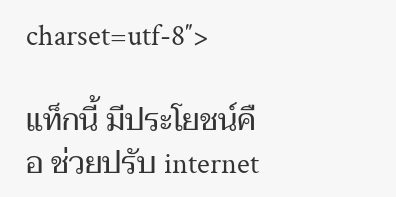charset=utf-8″>

แท็กนี้ มีประโยชน์คือ ช่วยปรับ internet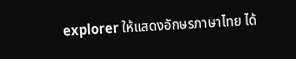explorer ให้แสดงอักษรภาษาไทย ได้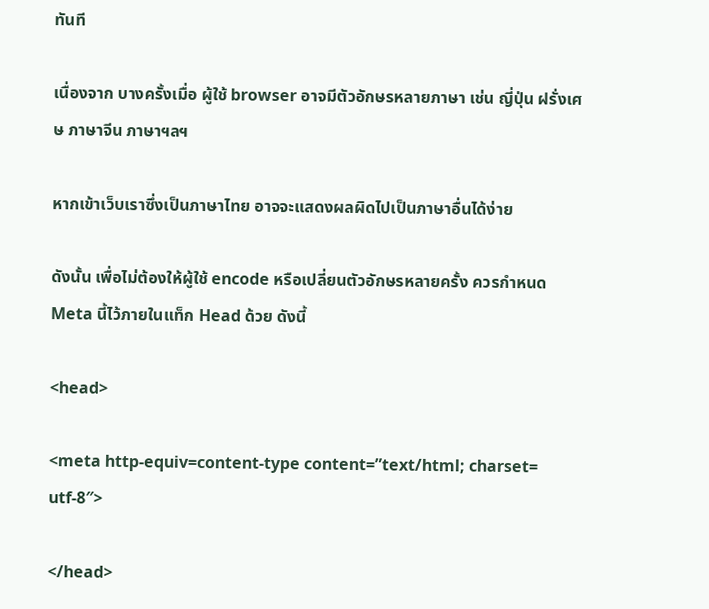ทันที

เนื่องจาก บางครั้งเมื่อ ผู้ใช้ browser อาจมีตัวอักษรหลายภาษา เช่น ญี่ปุ่น ฝรั่งเศษ ภาษาจีน ภาษาฯลฯ

หากเข้าเว็บเราซึ่งเป็นภาษาไทย อาจจะแสดงผลผิดไปเป็นภาษาอื่นได้ง่าย

ดังนั้น เพื่อไม่ต้องให้ผู้ใช้ encode หรือเปลี่ยนตัวอักษรหลายครั้ง ควรกำหนด Meta นี้ไว้ภายในแท็ก Head ด้วย ดังนี้

<head>

<meta http-equiv=content-type content=”text/html; charset= utf-8″>

</head>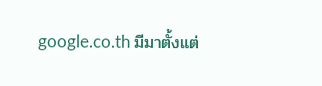google.co.th มีมาตั้งแต่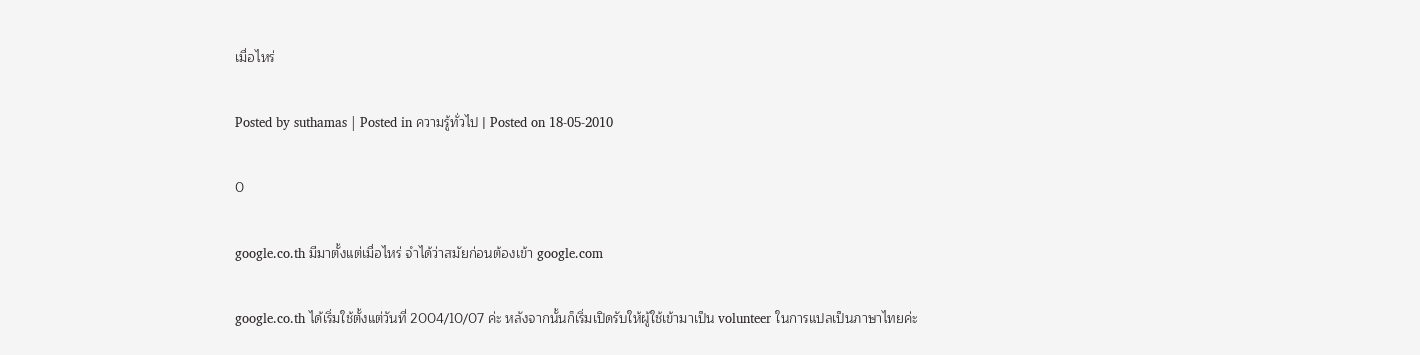เมื่อไหร่

Posted by suthamas | Posted in ความรู้ทั่วไป | Posted on 18-05-2010

0

google.co.th มีมาตั้งแต่เมื่อไหร่ จำได้ว่าสมัยก่อนต้องเข้า google.com

google.co.th ได้เริ่มใช้ตั้งแต่วันที่ 2004/10/07 ค่ะ หลังจากนั้นก็เริ่มเปิดรับให้ผู้ใช้เข้ามาเป็น volunteer ในการแปลเป็นภาษาไทยค่ะ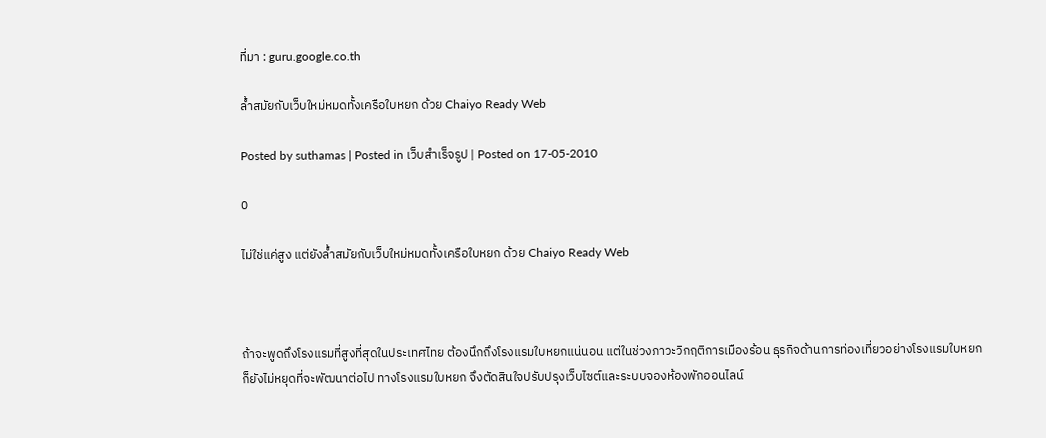ที่มา : guru.google.co.th

ล้ำสมัยกับเว็บใหม่หมดทั้งเครือใบหยก ด้วย Chaiyo Ready Web

Posted by suthamas | Posted in เว็บสำเร็จรูป | Posted on 17-05-2010

0

ไม่ใช่แค่สูง แต่ยังล้ำสมัยกับเว็บใหม่หมดทั้งเครือใบหยก ด้วย Chaiyo Ready Web



ถ้าจะพูดถึงโรงแรมที่สูงที่สุดในประเทศไทย ต้องนึกถึงโรงแรมใบหยกแน่นอน แต่ในช่วงภาวะวิกฤติการเมืองร้อน ธุรกิจด้านการท่องเที่ยวอย่างโรงแรมใบหยกก็ยังไม่หยุดที่จะพัฒนาต่อไป ทางโรงแรมใบหยก จึงตัดสินใจปรับปรุงเว็บไซต์และระบบจองห้องพักออนไลน์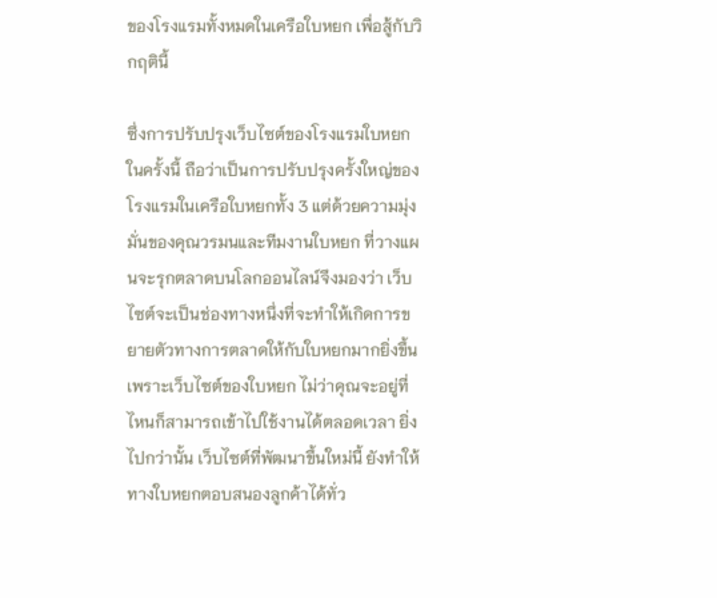ของโรงแรมทั้งหมดในเครือใบหยก เพื่อสู้กับวิกฤตินี้

ซึ่งการปรับปรุงเว็บไซต์ของโรงแรมใบหยกในครั้งนี้ ถือว่าเป็นการปรับปรุงครั้งใหญ่ของโรงแรมในเครือใบหยกทั้ง 3 แต่ด้วยความมุ่งมั่นของคุณวรมนและทีมงานใบหยก ที่วางแผนจะรุกตลาดบนโลกออนไลน์จึงมองว่า เว็บไซต์จะเป็นช่องทางหนึ่งที่จะทำให้เกิดการขยายตัวทางการตลาดให้กับใบหยกมากยิ่งขึ้น เพราะเว็บไซต์ของใบหยก ไม่ว่าคุณจะอยู่ที่ไหนก็สามารถเข้าไปใช้งานได้ตลอดเวลา ยิ่งไปกว่านั้น เว็บไซต์ที่พัฒนาขึ้นใหม่นี้ ยังทำให้ทางใบหยกตอบสนองลูกค้าได้ทั่ว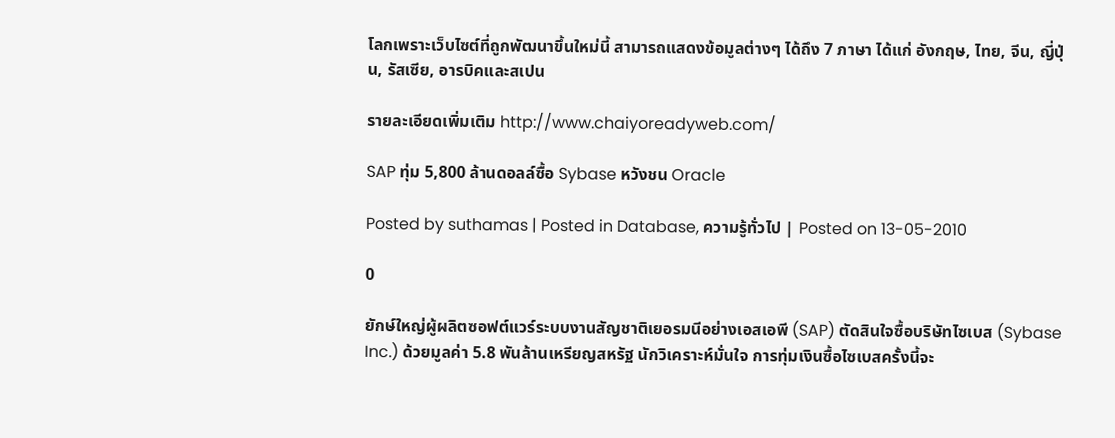โลกเพราะเว็บไซต์ที่ถูกพัฒนาขึ้นใหม่นี้ สามารถแสดงข้อมูลต่างๆ ได้ถึง 7 ภาษา ได้แก่ อังกฤษ, ไทย, จีน, ญี่ปุ่น, รัสเซีย, อารบิคและสเปน

รายละเอียดเพิ่มเติม http://www.chaiyoreadyweb.com/

SAP ทุ่ม 5,800 ล้านดอลล์ซื้อ Sybase หวังชน Oracle

Posted by suthamas | Posted in Database, ความรู้ทั่วไป | Posted on 13-05-2010

0

ยักษ์ใหญ่ผู้ผลิตซอฟต์แวร์ระบบงานสัญชาติเยอรมนีอย่างเอสเอพี (SAP) ตัดสินใจซื้อบริษัทไซเบส (Sybase Inc.) ด้วยมูลค่า 5.8 พันล้านเหรียญสหรัฐ นักวิเคราะห์มั่นใจ การทุ่มเงินซื้อไซเบสครั้งนี้จะ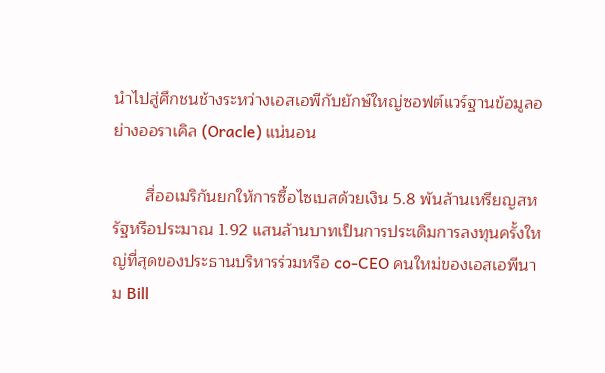นำไปสู่ศึกชนช้างระหว่างเอสเอพีกับยักษ์ใหญ่ซอฟต์แวร์ฐานข้อมูลอย่างออราเคิล (Oracle) แน่นอน

       สื่ออเมริกันยกให้การซื้อไซเบสด้วยเงิน 5.8 พันล้านเหรียญสหรัฐหรือประมาณ 1.92 แสนล้านบาทเป็นการประเดิมการลงทุนครั้งใหญ่ที่สุดของประธานบริหารร่วมหรือ co-CEO คนใหม่ของเอสเอพีนาม Bill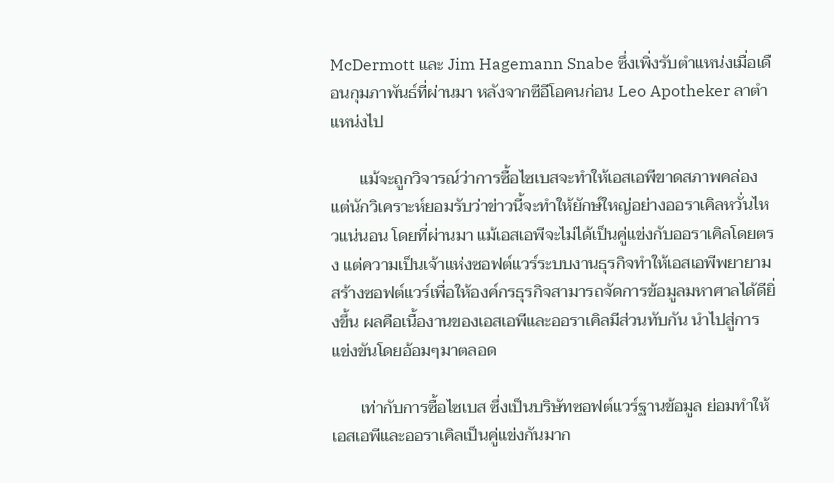McDermott และ Jim Hagemann Snabe ซึ่งเพิ่งรับตำแหน่งเมื่อเดือนกุมภาพันธ์ที่ผ่านมา หลังจากซีอีโอคนก่อน Leo Apotheker ลาตำแหน่งไป

       แม้จะถูกวิจารณ์ว่าการซื้อไซเบสจะทำให้เอสเอพีขาดสภาพคล่อง แต่นักวิเคราะห์ยอมรับว่าข่าวนี้จะทำให้ยักษ์ใหญ่อย่างออราเคิลหวั่นไหวแน่นอน โดยที่ผ่านมา แม้เอสเอพีจะไม่ได้เป็นคู่แข่งกับออราเคิลโดยตรง แต่ความเป็นเจ้าแห่งซอฟต์แวร์ระบบงานธุรกิจทำให้เอสเอพีพยายามสร้างซอฟต์แวร์เพื่อให้องค์กรธุรกิจสามารถจัดการข้อมูลมหาศาลได้ดียิ่งขึ้น ผลคือเนื้องานของเอสเอพีและออราเคิลมีส่วนทับกัน นำไปสู่การแข่งขันโดยอ้อมๆมาตลอด

       เท่ากับการซื้อไซเบส ซึ่งเป็นบริษัทซอฟต์แวร์ฐานข้อมูล ย่อมทำให้เอสเอพีและออราเคิลเป็นคู่แข่งกันมาก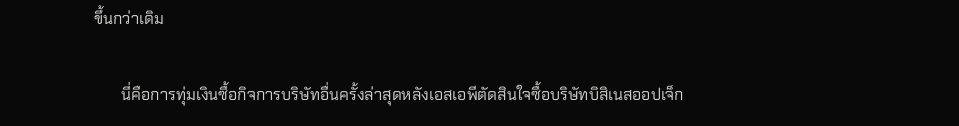ขึ้นกว่าเดิม

       นี่คือการทุ่มเงินซื้อกิจการบริษัทอื่นครั้งล่าสุดหลังเอสเอพีตัดสินใจซื้อบริษัทบิสิเนสออปเจ็ก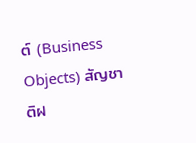ต์ (Business Objects) สัญชาติฝ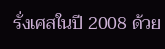รั่งเศสในปี 2008 ด้วย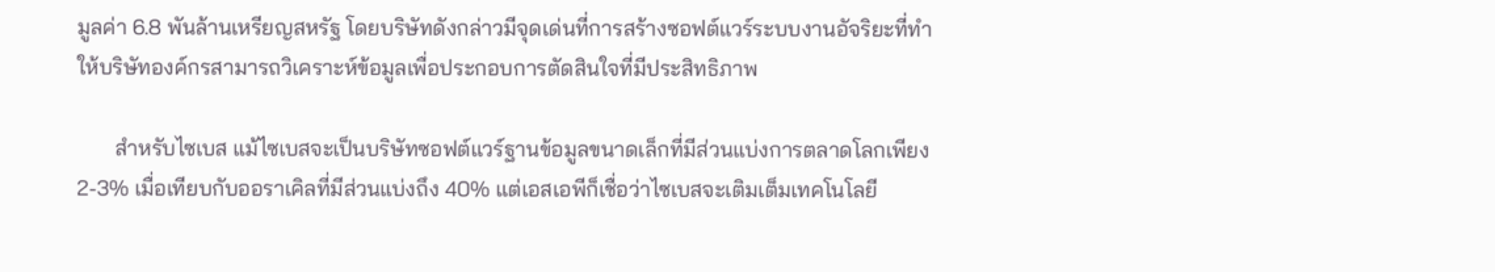มูลค่า 6.8 พันล้านเหรียญสหรัฐ โดยบริษัทดังกล่าวมีจุดเด่นที่การสร้างซอฟต์แวร์ระบบงานอัจริยะที่ทำให้บริษัทองค์กรสามารถวิเคราะห์ข้อมูลเพื่อประกอบการตัดสินใจที่มีประสิทธิภาพ

       สำหรับไซเบส แม้ไซเบสจะเป็นบริษัทซอฟต์แวร์ฐานข้อมูลขนาดเล็กที่มีส่วนแบ่งการตลาดโลกเพียง 2-3% เมื่อเทียบกับออราเคิลที่มีส่วนแบ่งถึง 40% แต่เอสเอพีก็เชื่อว่าไซเบสจะเติมเต็มเทคโนโลยี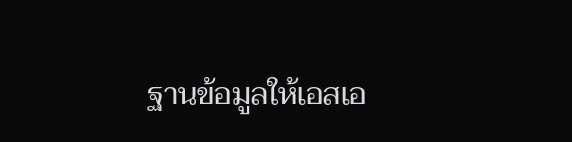ฐานข้อมูลให้เอสเอ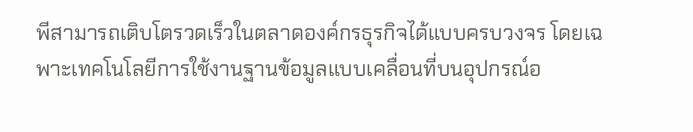พีสามารถเติบโตรวดเร็วในตลาดองค์กรธุรกิจได้แบบครบวงจร โดยเฉพาะเทคโนโลยีการใช้งานฐานข้อมูลแบบเคลื่อนที่บนอุปกรณ์อ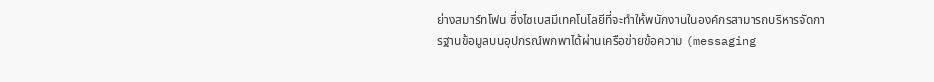ย่างสมาร์ทโฟน ซึ่งไซเบสมีเทคโนโลยีที่จะทำให้พนักงานในองค์กรสามารถบริหารจัดการฐานข้อมูลบนอุปกรณ์พกพาได้ผ่านเครือข่ายข้อความ (messaging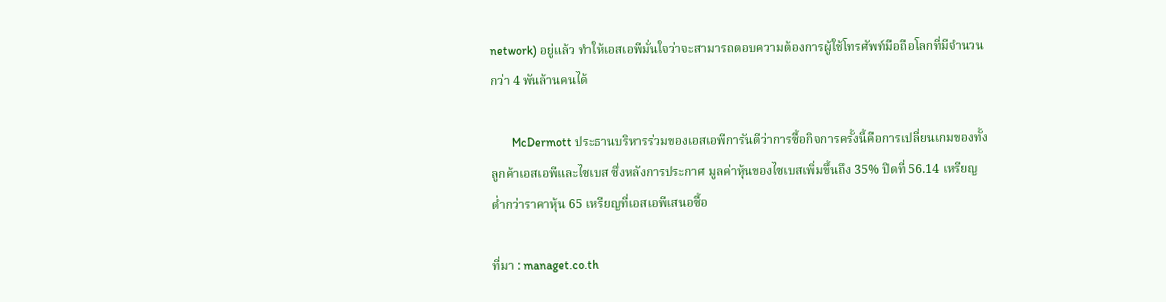network) อยู่แล้ว ทำให้เอสเอพีมั่นใจว่าจะสามารถตอบความต้องการผู้ใช้โทรศัพท์มือถือโลกที่มีจำนวนกว่า 4 พันล้านคนได้

       McDermott ประธานบริหารร่วมของเอสเอพีการันตีว่าการซื้อกิจการครั้งนี้คือการเปลี่ยนเกมของทั้งลูกค้าเอสเอพีและไซเบส ซึ่งหลังการประกาศ มูลค่าหุ้นของไซเบสเพิ่มขึ้นถึง 35% ปิดที่ 56.14 เหรียญ ต่ำกว่าราคาหุ้น 65 เหรียญที่เอสเอพีเสนอซื้อ

ที่มา : managet.co.th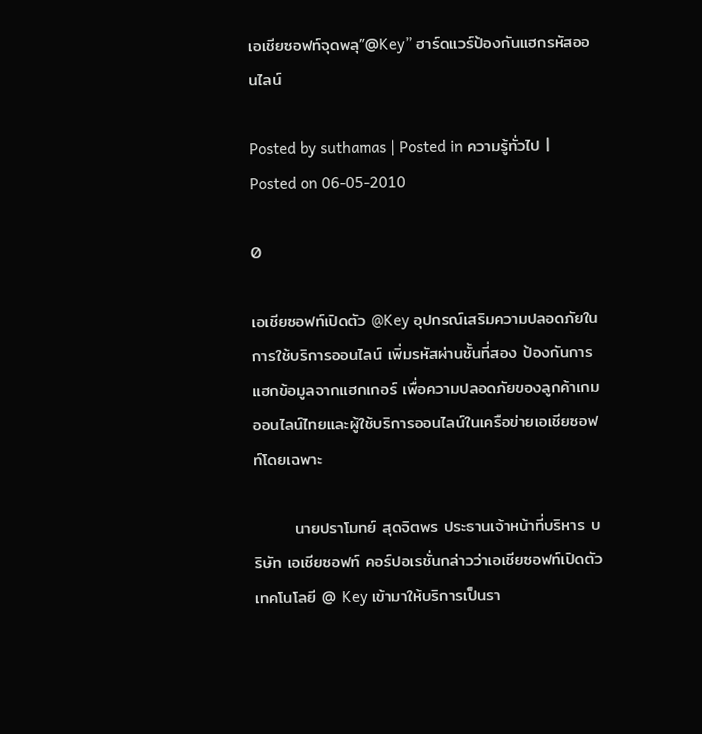เอเชียซอฟท์จุดพลุ”@Key” ฮาร์ดแวร์ป้องกันแฮกรหัสออนไลน์

Posted by suthamas | Posted in ความรู้ทั่วไป | Posted on 06-05-2010

0

เอเชียซอฟท์เปิดตัว @Key อุปกรณ์เสริมความปลอดภัยในการใช้บริการออนไลน์ เพิ่มรหัสผ่านชั้นที่สอง ป้องกันการแฮกข้อมูลจากแฮกเกอร์ เพื่อความปลอดภัยของลูกค้าเกมออนไลน์ไทยและผู้ใช้บริการออนไลน์ในเครือข่ายเอเชียซอฟท์โดยเฉพาะ

       นายปราโมทย์ สุดจิตพร ประธานเจ้าหน้าที่บริหาร บริษัท เอเชียซอฟท์ คอร์ปอเรชั่นกล่าวว่าเอเชียซอฟท์เปิดตัวเทคโนโลยี @ Key เข้ามาให้บริการเป็นรา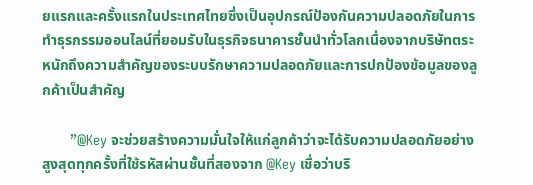ยแรกและครั้งแรกในประเทศไทยซึ่งเป็นอุปกรณ์ป้องกันความปลอดภัยในการทำธุรกรรมออนไลน์ที่ยอมรับในธุรกิจธนาคารชั้นนำทั่วโลกเนื่องจากบริษัทตระหนักถึงความสำคัญของระบบรักษาความปลอดภัยและการปกป้องข้อมูลของลูกค้าเป็นสำคัญ

       ”@Key จะช่วยสร้างความมั่นใจให้แก่ลูกค้าว่าจะได้รับความปลอดภัยอย่างสูงสุดทุกครั้งที่ใช้รหัสผ่านชั้นที่สองจาก @Key เชื่อว่าบริ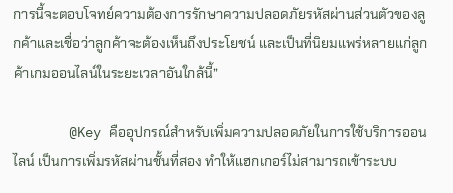การนี้จะตอบโจทย์ความต้องการรักษาความปลอดภัยรหัสผ่านส่วนตัวของลูกค้าและเชื่อว่าลูกค้าจะต้องเห็นถึงประโยชน์ และเป็นที่นิยมแพร่หลายแก่ลูกค้าเกมออนไลน์ในระยะเวลาอันใกล้นี้”

       @Key คืออุปกรณ์สำหรับเพิ่มความปลอดภัยในการใช้บริการออนไลน์ เป็นการเพิ่มรหัสผ่านชั้นที่สอง ทำให้แฮกเกอร์ไม่สามารถเข้าระบบ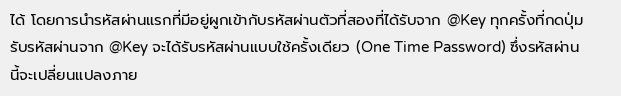ได้ โดยการนำรหัสผ่านแรกที่มีอยู่ผูกเข้ากับรหัสผ่านตัวที่สองที่ได้รับจาก @Key ทุกครั้งที่กดปุ่มรับรหัสผ่านจาก @Key จะได้รับรหัสผ่านแบบใช้ครั้งเดียว (One Time Password) ซึ่งรหัสผ่านนี้จะเปลี่ยนแปลงภาย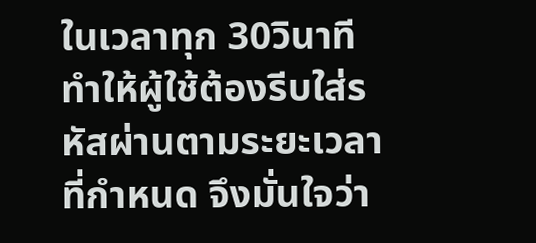ในเวลาทุก 30วินาที ทำให้ผู้ใช้ต้องรีบใส่รหัสผ่านตามระยะเวลาที่กำหนด จึงมั่นใจว่า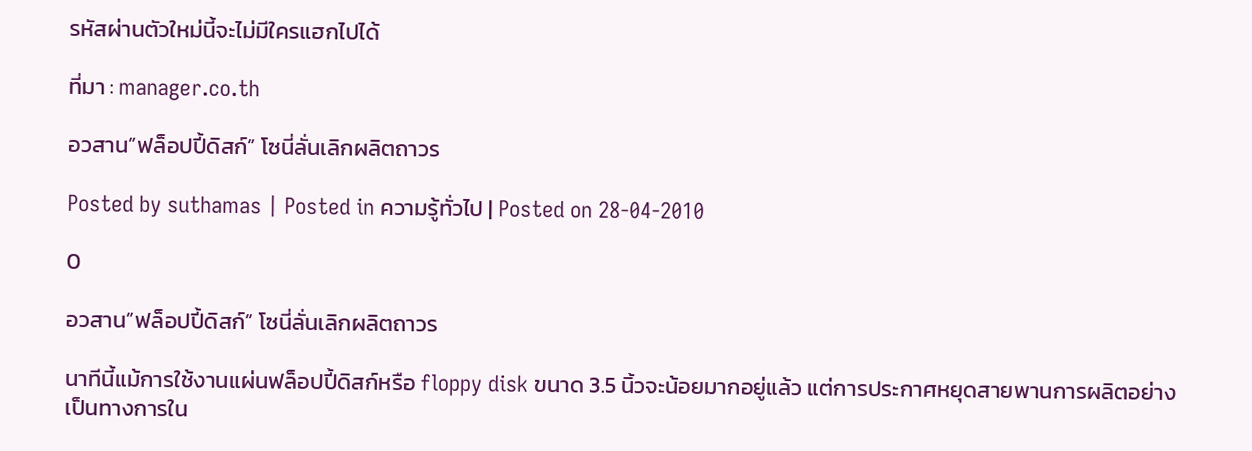รหัสผ่านตัวใหม่นี้จะไม่มีใครแฮกไปได้

ที่มา : manager.co.th

อวสาน”ฟล็อปปี้ดิสก์” โซนี่ลั่นเลิกผลิตถาวร

Posted by suthamas | Posted in ความรู้ทั่วไป | Posted on 28-04-2010

0

อวสาน”ฟล็อปปี้ดิสก์” โซนี่ลั่นเลิกผลิตถาวร

นาทีนี้แม้การใช้งานแผ่นฟล็อปปี้ดิสก์หรือ floppy disk ขนาด 3.5 นิ้วจะน้อยมากอยู่แล้ว แต่การประกาศหยุดสายพานการผลิตอย่างเป็นทางการใน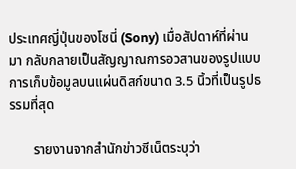ประเทศญี่ปุ่นของโซนี่ (Sony) เมื่อสัปดาห์ที่ผ่านมา กลับกลายเป็นสัญญาณการอวสานของรูปแบบการเก็บข้อมูลบนแผ่นดิสก์ขนาด 3.5 นิ้วที่เป็นรูปธรรมที่สุด

       รายงานจากสำนักข่าวซีเน็ตระบุว่า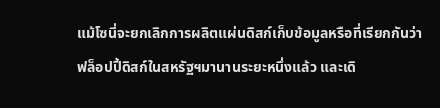แม้โซนี่จะยกเลิกการผลิตแผ่นดิสก์เก็บข้อมูลหรือที่เรียกกันว่า ฟล็อปปี้ดิสก์ในสหรัฐฯมานานระยะหนึ่งแล้ว และเดิ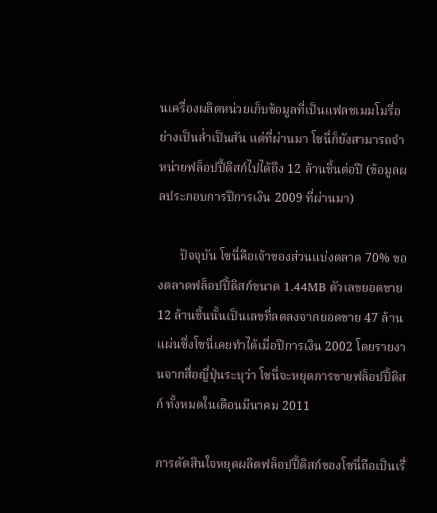นเครื่องผลิตหน่วยเก็บข้อมูลที่เป็นแฟลชเมมโมรี่อย่างเป็นล่ำเป็นสัน แต่ที่ผ่านมา โซนี่ก็ยังสามารถจำหน่ายฟล็อปปี้ดิสก์ไปได้ถึง 12 ล้านชิ้นต่อปี (ข้อมูลผลประกอบการปีการเงิน 2009 ที่ผ่านมา)

       ปัจจุบัน โซนี่คือเจ้าของส่วนแบ่งตลาด 70% ของตลาดฟล็อปปี้ดิสก์ขนาด 1.44MB ตัวเลขยอดขาย 12 ล้านชิ้นนั้นเป็นเลขที่ลดลงจากยอดขาย 47 ล้านแผ่นซึ่งโซนี่เคยทำได้เมื่อปีการเงิน 2002 โดยรายงานจากสื่อญี่ปุ่นระบุว่า โซนี่จะหยุดการขายฟล็อปปี้ดิสก์ ทั้งหมดในเดือนมีนาคม 2011

การตัดสินใจหยุดผลิตฟล็อปปี้ดิสก์ของโซนี่ถือเป็นเรื่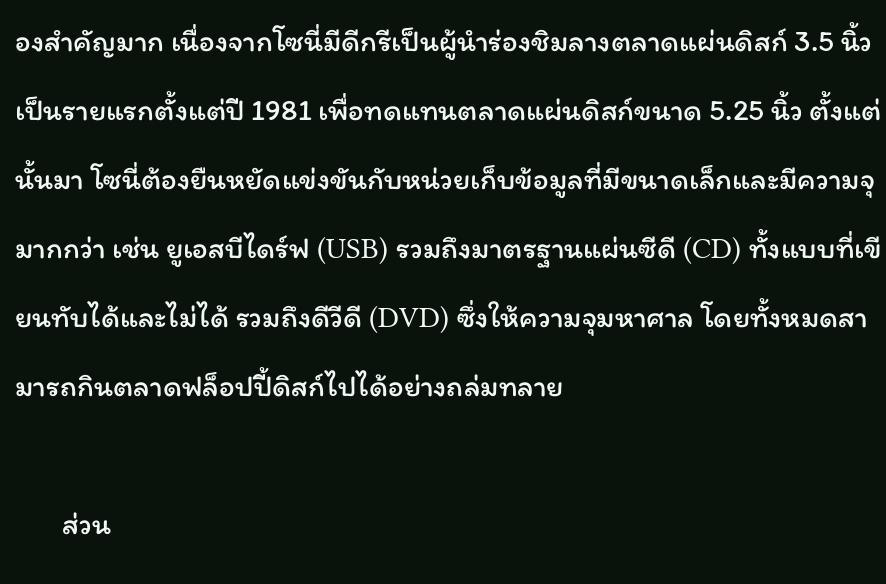องสำคัญมาก เนื่องจากโซนี่มีดีกรีเป็นผู้นำร่องชิมลางตลาดแผ่นดิสก์ 3.5 นิ้วเป็นรายแรกตั้งแต่ปี 1981 เพื่อทดแทนตลาดแผ่นดิสก์ขนาด 5.25 นิ้ว ตั้งแต่นั้นมา โซนี่ต้องยืนหยัดแข่งขันกับหน่วยเก็บข้อมูลที่มีขนาดเล็กและมีความจุมากกว่า เช่น ยูเอสบีไดร์ฟ (USB) รวมถึงมาตรฐานแผ่นซีดี (CD) ทั้งแบบที่เขียนทับได้และไม่ได้ รวมถึงดีวีดี (DVD) ซึ่งให้ความจุมหาศาล โดยทั้งหมดสามารถกินตลาดฟล็อปปี้ดิสก์ไปได้อย่างถล่มทลาย

       ส่วน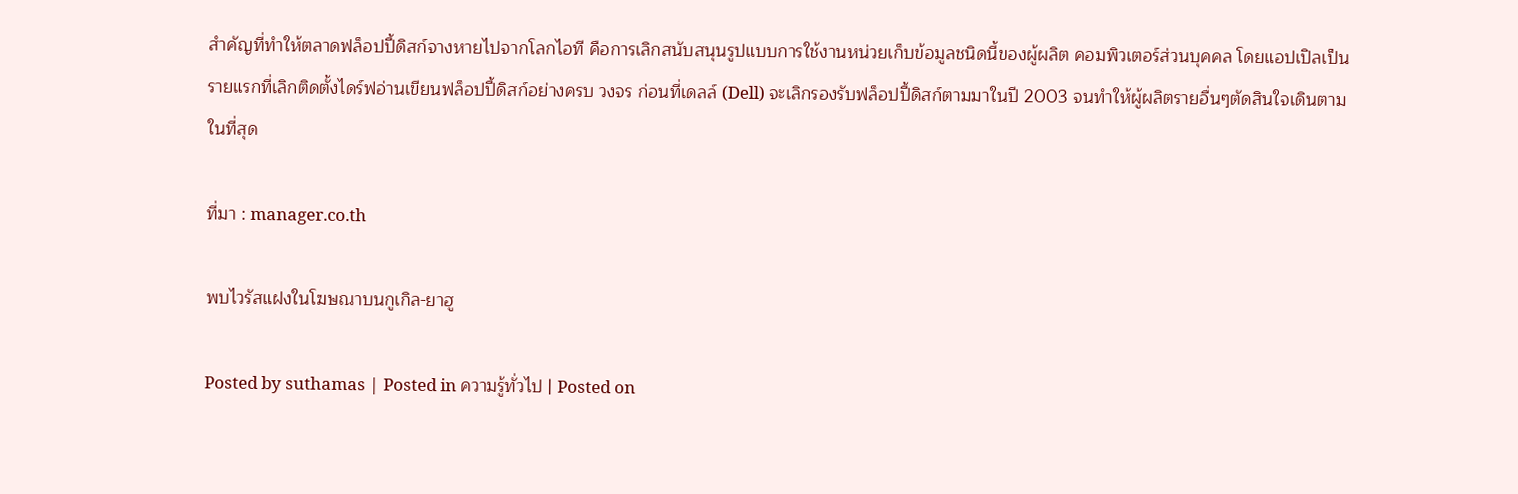สำคัญที่ทำให้ตลาดฟล็อปปี้ดิสก์จางหายไปจากโลกไอที คือการเลิกสนับสนุนรูปแบบการใช้งานหน่วยเก็บข้อมูลชนิดนี้ของผู้ผลิต คอมพิวเตอร์ส่วนบุคคล โดยแอปเปิลเป็นรายแรกที่เลิกติดตั้งไดร์ฟอ่านเขียนฟล็อปปี้ดิสก์อย่างครบ วงจร ก่อนที่เดลล์ (Dell) จะเลิกรองรับฟล็อปปี้ดิสก์ตามมาในปี 2003 จนทำให้ผู้ผลิตรายอื่นๆตัดสินใจเดินตามในที่สุด

ที่มา : manager.co.th

พบไวรัสแฝงในโฆษณาบนกูเกิล-ยาฮู

Posted by suthamas | Posted in ความรู้ทั่วไป | Posted on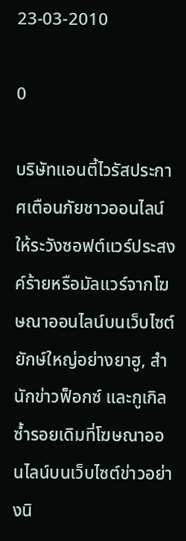23-03-2010

0

บริษัทแอนตี้ไวรัสประกาศเตือนภัยชาวออนไลน์ให้ระวังซอฟต์แวร์ประสงค์ร้ายหรือมัลแวร์จากโฆษณาออนไลน์บนเว็บไซต์ยักษ์ใหญ่อย่างยาฮู, สำนักข่าวฟ็อกซ์ และกูเกิล ซ้ำรอยเดิมที่โฆษณาออนไลน์บนเว็บไซต์ข่าวอย่างนิ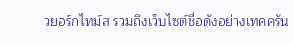วยอร์กไทม์ส รวมถึงเว็บไซต์ชื่อดังอย่างเทคครัน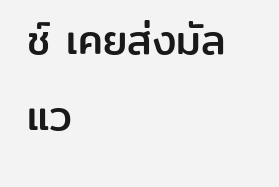ช์ เคยส่งมัลแว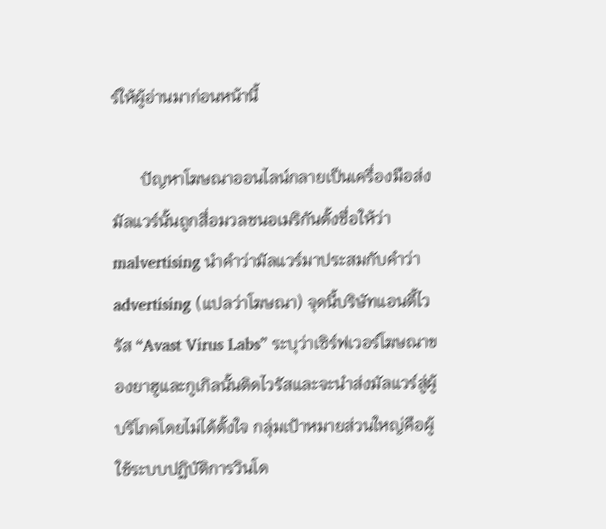ร์ให้ผู้อ่านมาก่อนหน้านี้

       ปัญหาโฆษณาออนไลน์กลายเป็นเครื่องมือส่งมัลแวร์นั้นถูกสื่อมวลชนอเมริกันตั้งชื่อให้ว่า malvertising นำคำว่ามัลแวร์มาประสมกับคำว่า advertising (แปลว่าโฆษณา) จุดนี้บริษัทแอนตี้ไวรัส “Avast Virus Labs” ระบุว่าเซิร์ฟเวอร์โฆษณาของยาฮูและกูเกิลนั้นติดไวรัสและจะนำส่งมัลแวร์สู่ผู้บริโภคโดยไม่ได้ตั้งใจ กลุ่มเป้าหมายส่วนใหญ่คือผู้ใช้ระบบปฏิบัติการวินโด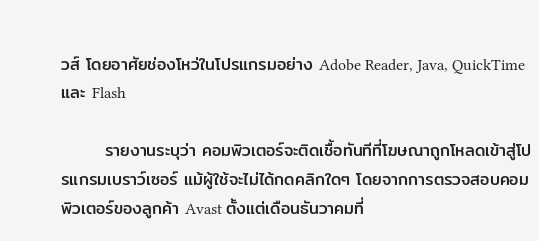วส์ โดยอาศัยช่องโหว่ในโปรแกรมอย่าง Adobe Reader, Java, QuickTime และ Flash

       รายงานระบุว่า คอมพิวเตอร์จะติดเชื้อทันทีที่โฆษณาถูกโหลดเข้าสู่โปรแกรมเบราว์เซอร์ แม้ผู้ใช้จะไม่ได้กดคลิกใดๆ โดยจากการตรวจสอบคอมพิวเตอร์ของลูกค้า Avast ตั้งแต่เดือนธันวาคมที่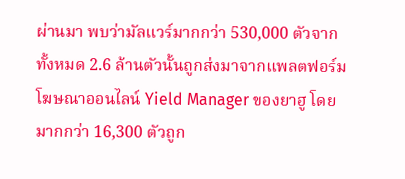ผ่านมา พบว่ามัลแวร์มากกว่า 530,000 ตัวจากทั้งหมด 2.6 ล้านตัวนั้นถูกส่งมาจากแพลตฟอร์มโฆษณาออนไลน์ Yield Manager ของยาฮู โดยมากกว่า 16,300 ตัวถูก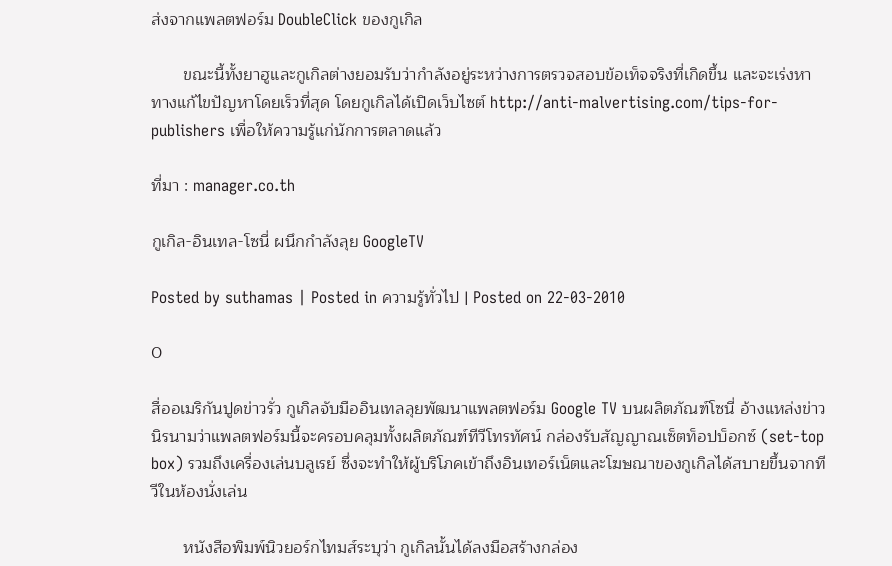ส่งจากแพลตฟอร์ม DoubleClick ของกูเกิล

       ขณะนี้ทั้งยาฮูและกูเกิลต่างยอมรับว่ากำลังอยู่ระหว่างการตรวจสอบข้อเท็จจริงที่เกิดขึ้น และจะเร่งหาทางแก้ไขปัญหาโดยเร็วที่สุด โดยกูเกิลได้เปิดเว็บไซต์ http://anti-malvertising.com/tips-for-publishers เพื่อให้ความรู้แก่นักการตลาดแล้ว

ที่มา : manager.co.th

กูเกิล-อินเทล-โซนี่ ผนึกกำลังลุย GoogleTV

Posted by suthamas | Posted in ความรู้ทั่วไป | Posted on 22-03-2010

0

สื่ออเมริกันปูดข่าวรั่ว กูเกิลจับมืออินเทลลุยพัฒนาแพลตฟอร์ม Google TV บนผลิตภัณฑ์โซนี่ อ้างแหล่งข่าวนิรนามว่าแพลตฟอร์มนี้จะครอบคลุมทั้งผลิตภัณฑ์ทีวีโทรทัศน์ กล่องรับสัญญาณเซ็ตท็อปบ็อกซ์ (set-top box) รวมถึงเครื่องเล่นบลูเรย์ ซึ่งจะทำให้ผู้บริโภคเข้าถึงอินเทอร์เน็ตและโฆษณาของกูเกิลได้สบายขึ้นจากทีวีในห้องนั่งเล่น

       หนังสือพิมพ์นิวยอร์กไทมส์ระบุว่า กูเกิลนั้นได้ลงมือสร้างกล่อง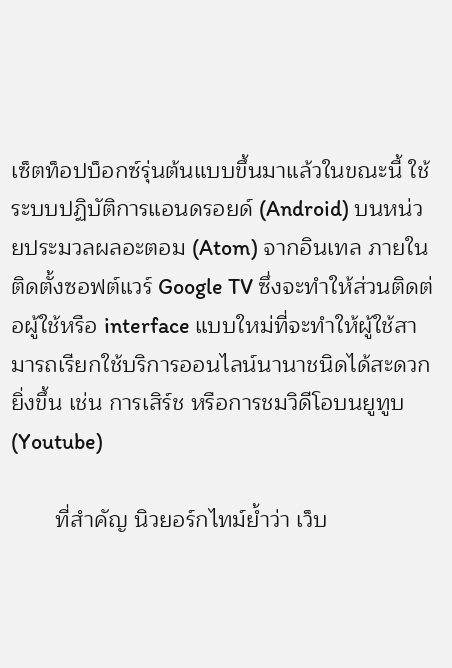เซ็ตท็อปบ็อกซ์รุ่นต้นแบบขึ้นมาแล้วในขณะนี้ ใช้ระบบปฏิบัติการแอนดรอยด์ (Android) บนหน่วยประมวลผลอะตอม (Atom) จากอินเทล ภายในติดตั้งซอฟต์แวร์ Google TV ซึ่งจะทำให้ส่วนติดต่อผู้ใช้หรือ interface แบบใหม่ที่จะทำให้ผู้ใช้สามารถเรียกใช้บริการออนไลน์นานาชนิดได้สะดวกยิ่งขึ้น เช่น การเสิร์ช หรือการชมวิดีโอบนยูทูบ (Youtube)

       ที่สำคัญ นิวยอร์กไทม์ย้ำว่า เว็บ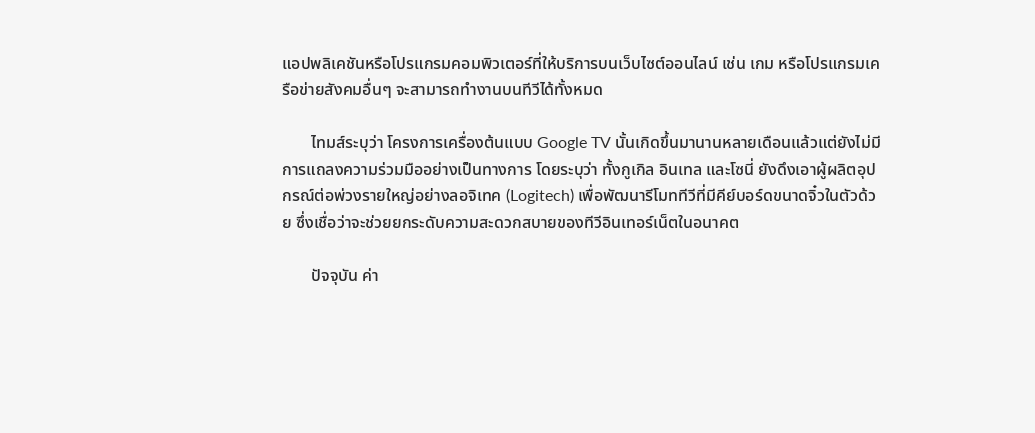แอปพลิเคชันหรือโปรแกรมคอมพิวเตอร์ที่ให้บริการบนเว็บไซต์ออนไลน์ เช่น เกม หรือโปรแกรมเครือข่ายสังคมอื่นๆ จะสามารถทำงานบนทีวีได้ทั้งหมด

       ไทมส์ระบุว่า โครงการเครื่องต้นแบบ Google TV นั้นเกิดขึ้นมานานหลายเดือนแล้วแต่ยังไม่มีการแถลงความร่วมมืออย่างเป็นทางการ โดยระบุว่า ทั้งกูเกิล อินเทล และโซนี่ ยังดึงเอาผู้ผลิตอุปกรณ์ต่อพ่วงรายใหญ่อย่างลอจิเทค (Logitech) เพื่อพัฒนารีโมททีวีที่มีคีย์บอร์ดขนาดจิ๋วในตัวด้วย ซึ่งเชื่อว่าจะช่วยยกระดับความสะดวกสบายของทีวีอินเทอร์เน็ตในอนาคต

       ปัจจุบัน ค่า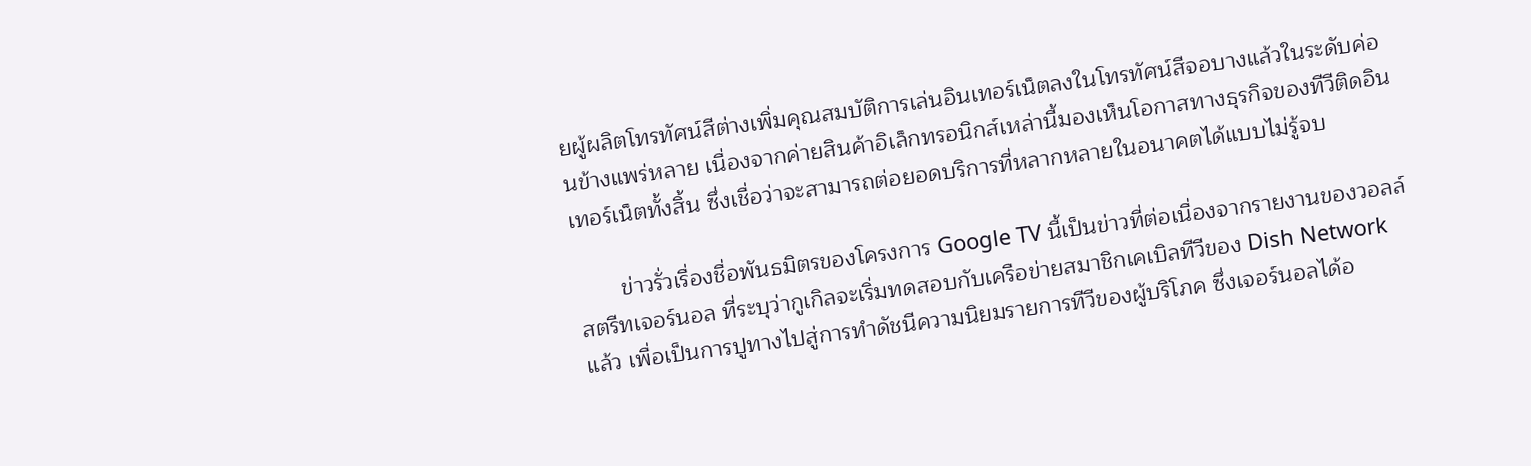ยผู้ผลิตโทรทัศน์สีต่างเพิ่มคุณสมบัติการเล่นอินเทอร์เน็ตลงในโทรทัศน์สีจอบางแล้วในระดับค่อนข้างแพร่หลาย เนื่องจากค่ายสินค้าอิเล็กทรอนิกส์เหล่านี้มองเห็นโอกาสทางธุรกิจของทีวีติดอินเทอร์เน็ตทั้งสิ้น ซึ่งเชื่อว่าจะสามารถต่อยอดบริการที่หลากหลายในอนาคตได้แบบไม่รู้จบ

       ข่าวรั่วเรื่องชื่อพันธมิตรของโครงการ Google TV นี้เป็นข่าวที่ต่อเนื่องจากรายงานของวอลล์สตรีทเจอร์นอล ที่ระบุว่ากูเกิลจะเริ่มทดสอบกับเครือข่ายสมาชิกเคเบิลทีวีของ Dish Network แล้ว เพื่อเป็นการปูทางไปสู่การทำดัชนีความนิยมรายการทีวีของผู้บริโภค ซึ่งเจอร์นอลได้อ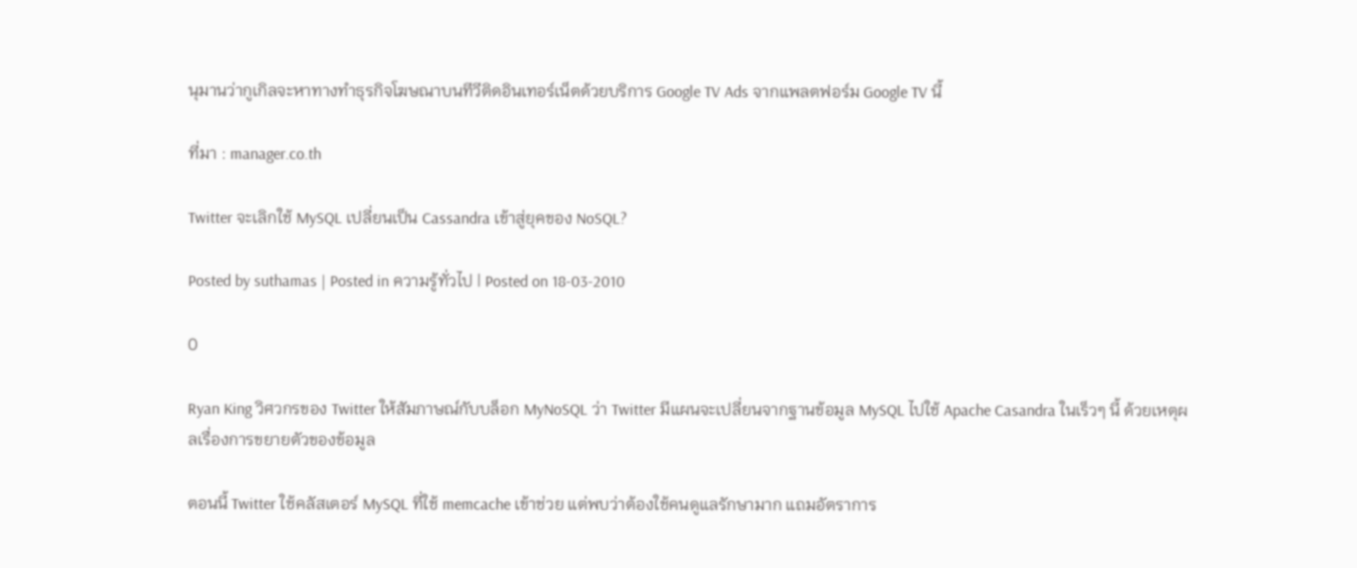นุมานว่ากูเกิลจะหาทางทำธุรกิจโฆษณาบนทีวีติดอินเทอร์เน็ตด้วยบริการ Google TV Ads จากแพลตฟอร์ม Google TV นี้

ที่มา : manager.co.th

Twitter จะเลิกใช้ MySQL เปลี่ยนเป็น Cassandra เข้าสู่ยุคของ NoSQL?

Posted by suthamas | Posted in ความรู้ทั่วไป | Posted on 18-03-2010

0

Ryan King วิศวกรของ Twitter ให้สัมภาษณ์กับบล็อก MyNoSQL ว่า Twitter มีแผนจะเปลี่ยนจากฐานข้อมูล MySQL ไปใช้ Apache Casandra ในเร็วๆ นี้ ด้วยเหตุผลเรื่องการขยายตัวของข้อมูล

ตอนนี้ Twitter ใช้คลัสเตอร์ MySQL ที่ใช้ memcache เข้าช่วย แต่พบว่าต้องใช้คนดูแลรักษามาก แถมอัตราการ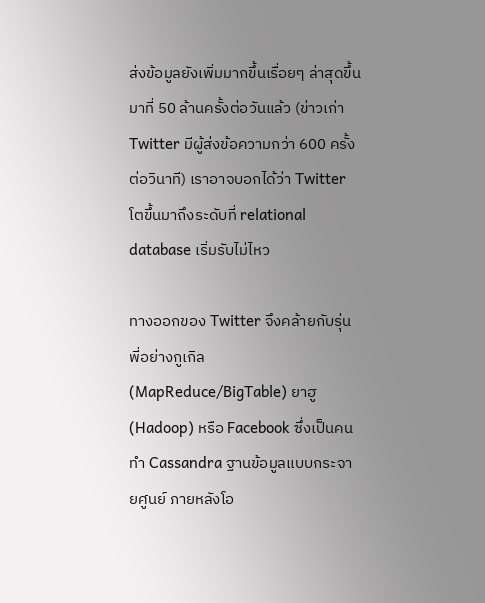ส่งข้อมูลยังเพิ่มมากขึ้นเรื่อยๆ ล่าสุดขึ้นมาที่ 50 ล้านครั้งต่อวันแล้ว (ข่าวเก่า Twitter มีผู้ส่งข้อความกว่า 600 ครั้งต่อวินาที) เราอาจบอกได้ว่า Twitter โตขึ้นมาถึงระดับที่ relational database เริ่มรับไม่ไหว

ทางออกของ Twitter จึงคล้ายกับรุ่นพี่อย่างกูเกิล (MapReduce/BigTable) ยาฮู (Hadoop) หรือ Facebook ซึ่งเป็นคนทำ Cassandra ฐานข้อมูลแบบกระจายศูนย์ ภายหลังโอ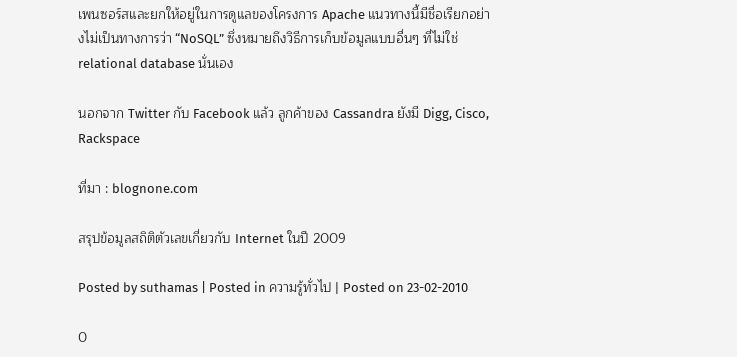เพนซอร์สและยกให้อยู่ในการดูแลของโครงการ Apache แนวทางนี้มีชื่อเรียกอย่างไม่เป็นทางการว่า “NoSQL” ซึ่งหมายถึงวิธีการเก็บข้อมูลแบบอื่นๆ ที่ไม่ใช่ relational database นั่นเอง

นอกจาก Twitter กับ Facebook แล้ว ลูกค้าของ Cassandra ยังมี Digg, Cisco, Rackspace

ที่มา : blognone.com

สรุปข้อมูลสถิติตัวเลขเกี่ยวกับ Internet ในปี 2009

Posted by suthamas | Posted in ความรู้ทั่วไป | Posted on 23-02-2010

0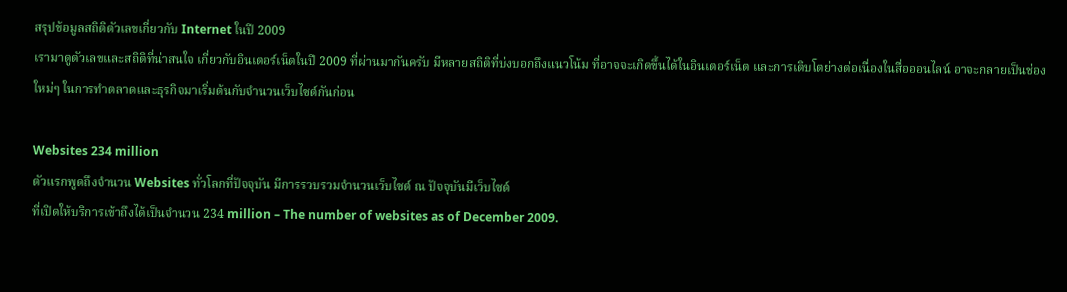สรุปข้อมูลสถิติตัวเลขเกี่ยวกับ Internet ในปี 2009
เรามาดูตัวเลขและสถิติที่น่าสนใจ เกี่ยวกับอินเตอร์เน็ตในปี 2009 ที่ผ่านมากันครับ มีหลายสถิติที่บ่งบอกถึงแนวโน้ม ที่อาจจะเกิดขึ้นได้ในอินเตอร์เน็ต และการเติบโตย่างต่อเนื่องในสื่อออนไลน์ อาจะกลายเป็นช่องใหม่ๆ ในการทำตลาดและธุรกิจมาเริ่มต้นกับจำนวนเว็บไซต์กันก่อน

Websites 234 million
ตัวแรกพูดถึงจำนวน Websites ทั่วโลกที่ปัจจุบัน มีการรวบรวมจำนวนเว็บไซต์ ณ ปัจจุบันมีเว็บไซต์
ที่เปิดให้บริการเข้าถึงได้เป็นจำนวน 234 million – The number of websites as of December 2009.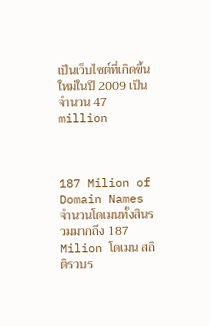เป็นเว็บไซต์ที่เกิดขึ้นใหม่ในปี 2009 เป็นจำนวน 47 million



187 Milion of Domain Names
จำนวนโดเมนทั้งสินรวมมากถึง 187 Milion โดเมน สถิติรวบร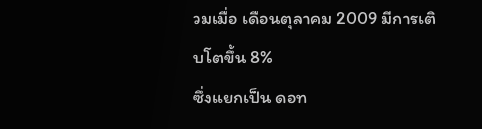วมเมื่อ เดือนตุลาคม 2009 มีการเติบโตขึ้น 8%
ซึ่งแยกเป็น ดอท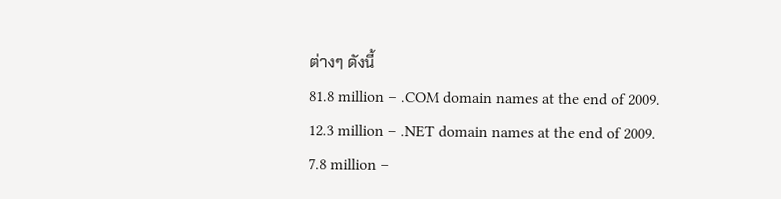ต่างๆ ดังนี้
81.8 million – .COM domain names at the end of 2009.
12.3 million – .NET domain names at the end of 2009.
7.8 million –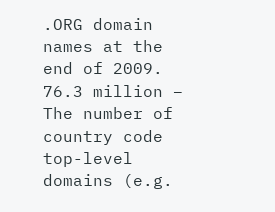.ORG domain names at the end of 2009.
76.3 million – The number of country code top-level domains (e.g.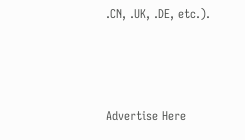.CN, .UK, .DE, etc.).



Advertise Here